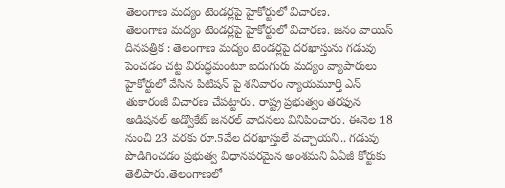తెలంగాణ మద్యం టెండర్లపై హైకోర్టులో విచారణ.
తెలంగాణ మద్యం టెండర్లపై హైకోర్టులో విచారణ. జనం వాయిస్ దినపత్రిక : తెలంగాణ మద్యం టెండర్లపై దరఖాస్తును గడువు పెంచడం చట్ట విరుద్ధమంటూ ఐదుగురు మద్యం వ్యాపారులు హైకోర్టులో వేసిన పిటిషన్ పై శనివారం న్యాయమూర్తి ఎన్ తుకారంజీ విచారణ చేపట్టారు. రాష్ట్ర ప్రభుత్వం తరఫున అడిషనల్ అడ్వొకేట్ జనరల్ వాదనలు వినిపించారు. ఈనెల 18 నుంచి 23 వరకు రూ.5వేల దరఖాస్తులే వచ్చాయని.. గడువు పొడిగించడం ప్రభుత్వ విధానపరమైన అంశమని ఏఏజీ కోర్టుకు తెలిపారు.తెలంగాణలో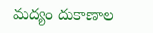మద్యం దుకాణాల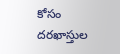కోసం దరఖాస్తుల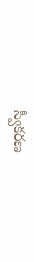స్వీకరణ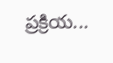ప్రక్రియ...